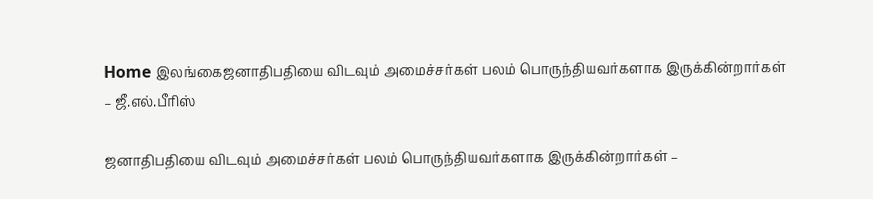Home இலங்கைஜனாதிபதியை விடவும் அமைச்சர்கள் பலம் பொருந்தியவர்களாக இருக்கின்றார்கள் – ஜீ.எல்.பீரிஸ்

ஜனாதிபதியை விடவும் அமைச்சர்கள் பலம் பொருந்தியவர்களாக இருக்கின்றார்கள் –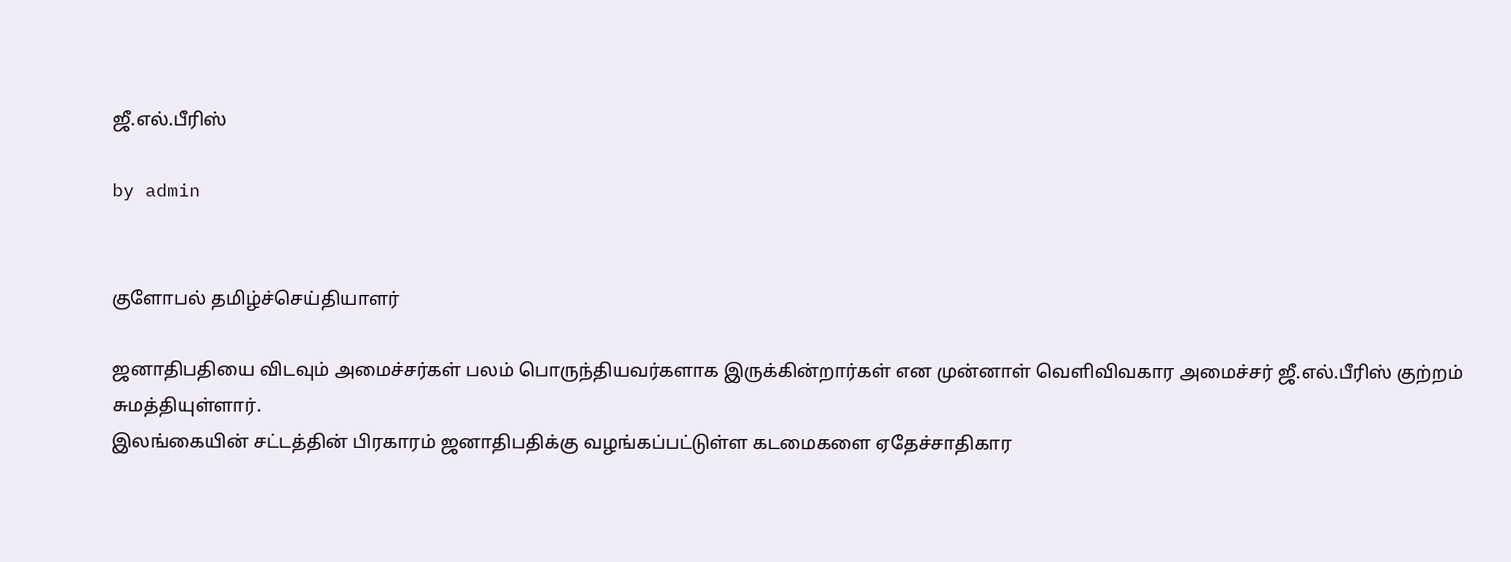ஜீ.எல்.பீரிஸ்

by admin


குளோபல் தமிழ்ச்செய்தியாளர்

ஜனாதிபதியை விடவும் அமைச்சர்கள் பலம் பொருந்தியவர்களாக இருக்கின்றார்கள் என முன்னாள் வெளிவிவகார அமைச்சர் ஜீ.எல்.பீரிஸ் குற்றம் சுமத்தியுள்ளார்.
இலங்கையின் சட்டத்தின் பிரகாரம் ஜனாதிபதிக்கு வழங்கப்பட்டுள்ள கடமைகளை ஏதேச்சாதிகார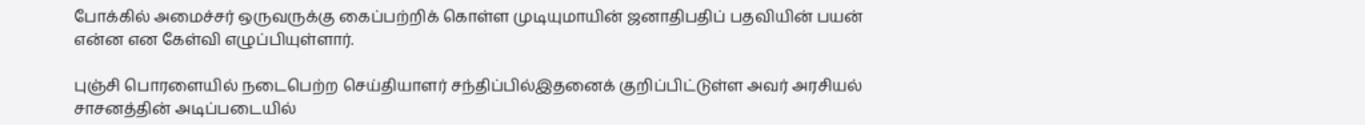போக்கில் அமைச்சர் ஒருவருக்கு கைப்பற்றிக் கொள்ள முடியுமாயின் ஜனாதிபதிப் பதவியின் பயன் என்ன என கேள்வி எழுப்பியுள்ளார்.

புஞ்சி பொரளையில் நடைபெற்ற செய்தியாளர் சந்திப்பில்இதனைக் குறிப்பிட்டுள்ள அவர் அரசியல் சாசனத்தின் அடிப்படையில்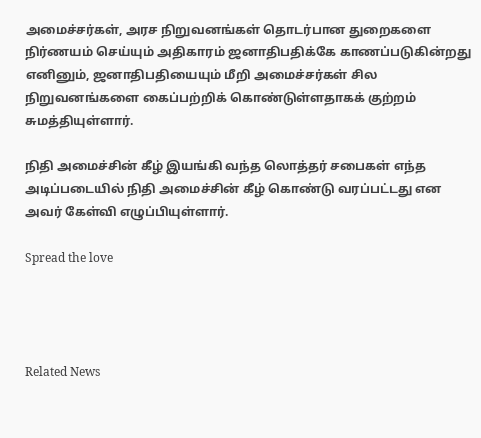அமைச்சர்கள், அரச நிறுவனங்கள் தொடர்பான துறைகளை நிர்ணயம் செய்யும் அதிகாரம் ஜனாதிபதிக்கே காணப்படுகின்றது எனினும், ஜனாதிபதியையும் மீறி அமைச்சர்கள் சில நிறுவனங்களை கைப்பற்றிக் கொண்டுள்ளதாகக் குற்றம் சுமத்தியுள்ளார்.

நிதி அமைச்சின் கீழ் இயங்கி வந்த லொத்தர் சபைகள் எந்த அடிப்படையில் நிதி அமைச்சின் கீழ் கொண்டு வரப்பட்டது என அவர் கேள்வி எழுப்பியுள்ளார்.

Spread the love




Related News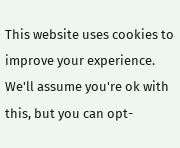This website uses cookies to improve your experience. We'll assume you're ok with this, but you can opt-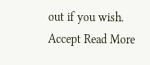out if you wish. Accept Read More